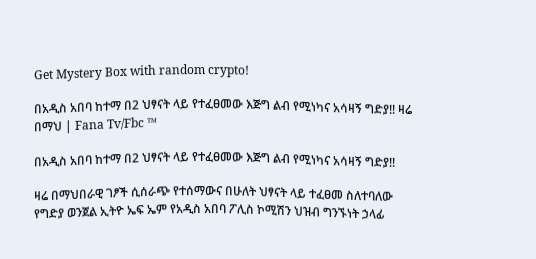Get Mystery Box with random crypto!

በአዲስ አበባ ከተማ በ2 ህፃናት ላይ የተፈፀመው እጅግ ልብ የሚነካና አሳዛኝ ግድያ!! ዛሬ በማህ | Fana Tv/Fbc ™

በአዲስ አበባ ከተማ በ2 ህፃናት ላይ የተፈፀመው እጅግ ልብ የሚነካና አሳዛኝ ግድያ!!

ዛሬ በማህበራዊ ገፆች ሲሰራጭ የተሰማውና በሁለት ህፃናት ላይ ተፈፀመ ስለተባለው የግድያ ወንጀል ኢትዮ ኤፍ ኤም የአዲስ አበባ ፖሊስ ኮሚሽን ህዝብ ግንኙነት ኃላፊ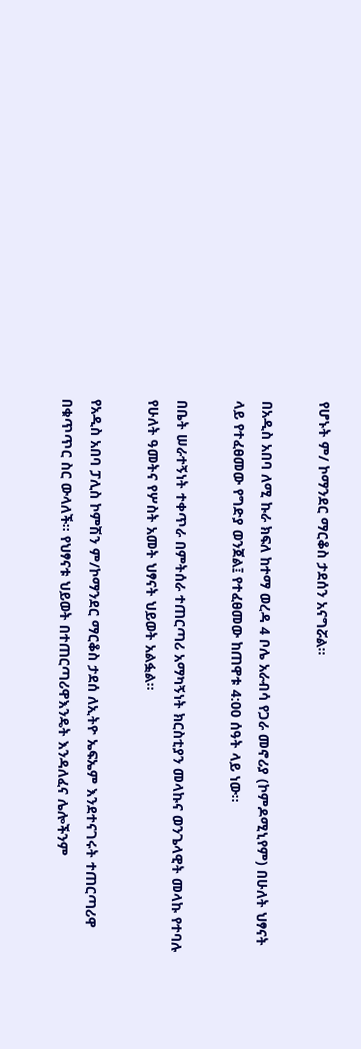የሆኑት ም/ ኮማንደር ማርቆስ ታደሰን አናግሯል።

በአዲስ አበባ ለሚ ኩራ ክፍለ ከተማ ወረዳ 4 ቦሌ አራብሳ የጋራ መኖሪያ (ኮምዶሚኒየም) በሁለት ህፃናት ላይ የተፈፀመው የግድያ ወንጀል፤ የተፈፀመው ከጠዋቱ 4:00 ሰዓት ላይ ነው፡፡

በቤት ሠራተኝነት ተቀጥራ በምትሰራ ተጠርጣሪ አማካኝነት ክርስቲያን መላኩና ወንጌላዊት መላኩ የተባሉ የሁለት ዓመትና የሦስት አመት ህፃናት ህይወት አልፏል፡፡

የአዲስ አበባ ፓሊስ ኮምሽን ም/ኮማንደር ማርቆስ ታደሰ ለኢትዮ ኤፍኤም እንደተናገሩት ተጠርጣሪዋ በቁጥጥር ስር ውላለች፡፡ የህፃናቱ ህይወት በተጠርጣሪዋእንዴት እንዳለፈና ሌሎችንም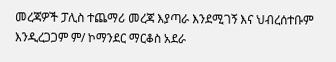መረጃዎች ፓሊስ ተጨማሪ መረጃ እያጣራ እንደሚገኝ እና ህብረሰተቡም እንዲረጋጋም ም/ ኮማንደር ማርቆስ አደራ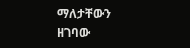ማለታቸውን ዘገባው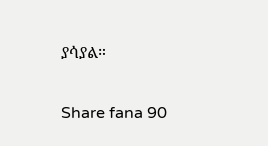ያሳያል።

Share fana 90